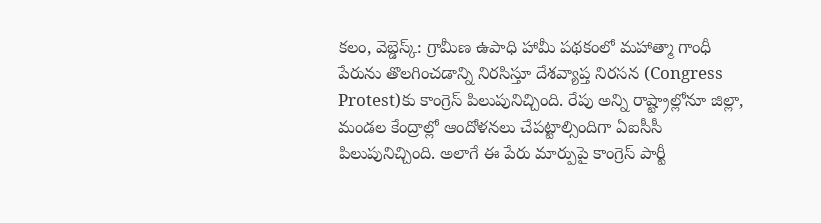కలం, వెబ్డెస్క్: గ్రామీణ ఉపాధి హామీ పథకంలో మహాత్మా గాంధీ పేరును తొలగించడాన్ని నిరసిస్తూ దేశవ్యాప్త నిరసన (Congress Protest)కు కాంగ్రెస్ పిలుపునిచ్చింది. రేపు అన్ని రాష్ట్రాల్లోనూ జిల్లా, మండల కేంద్రాల్లో ఆందోళనలు చేపట్టాల్సిందిగా ఏఐసీసీ పిలుపునిచ్చింది. అలాగే ఈ పేరు మార్పుపై కాంగ్రెస్ పార్టీ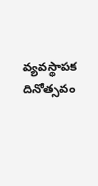వ్యవస్థాపక దినోత్సవం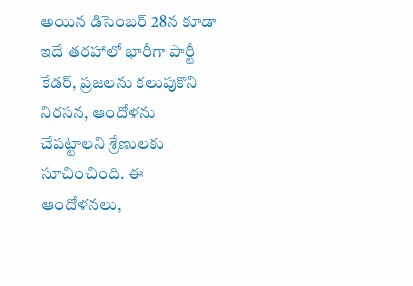అయిన డిసెంబర్ 28న కూడా ఇదే తరహాలో భారీగా పార్టీ కేడర్, ప్రజలను కలుపుకొని నిరసన, ఆందోళను చేపట్టాలని శ్రేణులకు సూచించింది. ఈ ఆందోళనలు,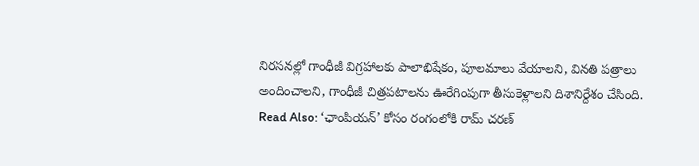నిరసనల్లో గాంధీజీ విగ్రహాలకు పాలాభిషేకం, పూలమాలు వేయాలని, వినతి పత్రాలు అందించాలని, గాంధీజీ చిత్రపటాలను ఊరేగింపుగా తీసుకెళ్లాలని దిశానిర్దేశం చేసింది.
Read Also: ‘ఛాంపియన్’ కోసం రంగంలోకి రామ్ చరణ్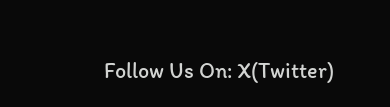Follow Us On: X(Twitter)